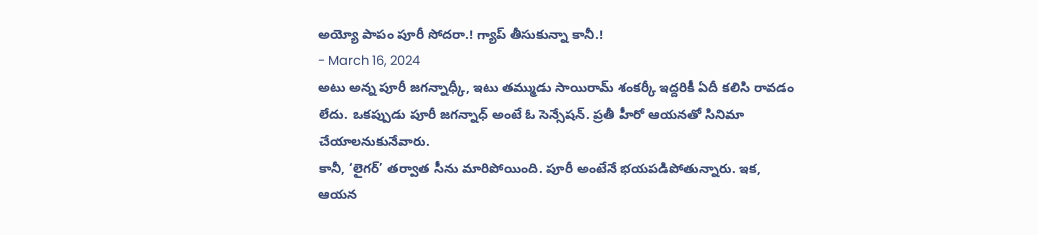అయ్యో పాపం పూరీ సోదరా.! గ్యాప్ తీసుకున్నా కానీ.!
- March 16, 2024
అటు అన్న పూరీ జగన్నాధ్కీ, ఇటు తమ్ముడు సాయిరామ్ శంకర్కీ ఇద్దరికీ ఏదీ కలిసి రావడం లేదు. ఒకప్పుడు పూరీ జగన్నాధ్ అంటే ఓ సెన్సేషన్. ప్రతీ హీరో ఆయనతో సినిమా చేయాలనుకునేవారు.
కానీ, ‘లైగర్’ తర్వాత సీను మారిపోయింది. పూరీ అంటేనే భయపడిపోతున్నారు. ఇక, ఆయన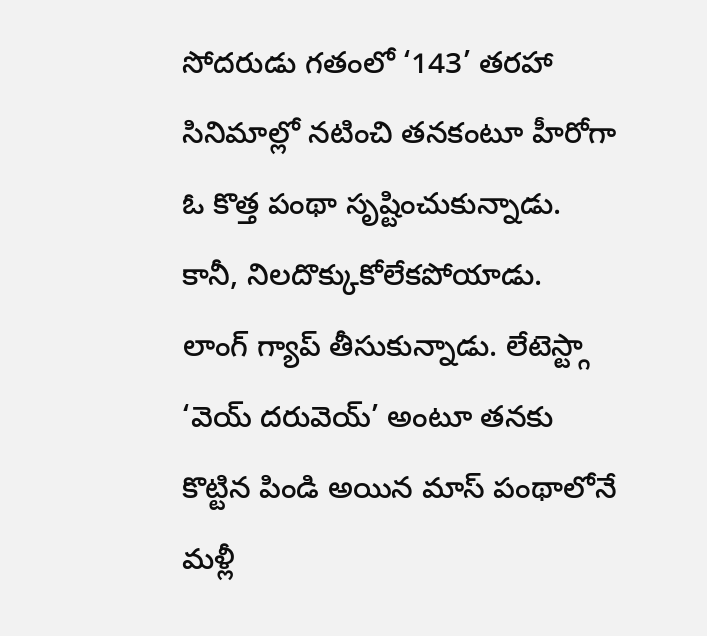సోదరుడు గతంలో ‘143’ తరహా సినిమాల్లో నటించి తనకంటూ హీరోగా ఓ కొత్త పంథా సృష్టించుకున్నాడు. కానీ, నిలదొక్కుకోలేకపోయాడు.
లాంగ్ గ్యాప్ తీసుకున్నాడు. లేటెస్ట్గా ‘వెయ్ దరువెయ్’ అంటూ తనకు కొట్టిన పిండి అయిన మాస్ పంథాలోనే మళ్లీ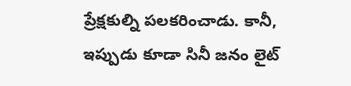ప్రేక్షకుల్ని పలకరించాడు. కానీ, ఇప్పుడు కూడా సినీ జనం లైట్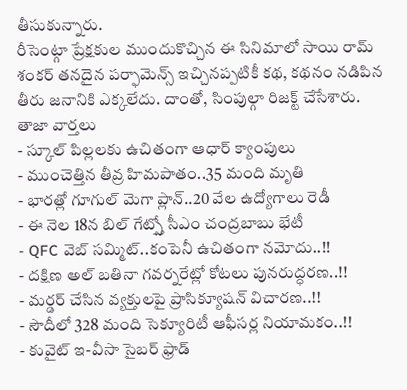తీసుకున్నారు.
రీసెంట్గా ప్రేక్షకుల ముందుకొచ్చిన ఈ సినిమాలో సాయి రామ్ శంకర్ తనదైన పర్ఫామెన్స్ ఇచ్చినప్పటికీ కథ, కథనం నడిపిన తీరు జనానికి ఎక్కలేదు. దాంతో, సింపుల్గా రిజక్ట్ చేసేశారు.
తాజా వార్తలు
- స్కూల్ పిల్లలకు ఉచితంగా ఆధార్ క్యాంపులు
- ముంచెత్తిన తీవ్ర హిమపాతం..35 మంది మృతి
- భారత్లో గూగుల్ మెగా ప్లాన్..20 వేల ఉద్యోగాలు రెడీ
- ఈ నెల 18న బిల్ గేట్స్తో సీఎం చంద్రబాబు భేటీ
- QFC వెబ్ సమ్మిట్..కంపెనీ ఉచితంగా నమోదు..!!
- దక్షిణ అల్ బతినా గవర్నరేట్లో కోటలు పునరుద్ధరణ..!!
- మర్డర్ చేసిన వ్యక్తులపై ప్రాసిక్యూషన్ విచారణ..!!
- సౌదీలో 328 మంది సెక్యూరిటీ ఆఫీసర్ల నియామకం..!!
- కువైట్ ఇ-వీసా సైబర్ ఫ్రాడ్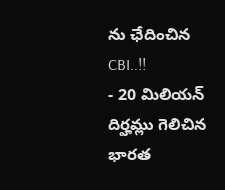ను ఛేదించిన CBI..!!
- 20 మిలియన్ దిర్హమ్లు గెలిచిన భారత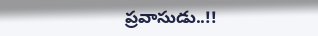ప్రవాసుడు..!!